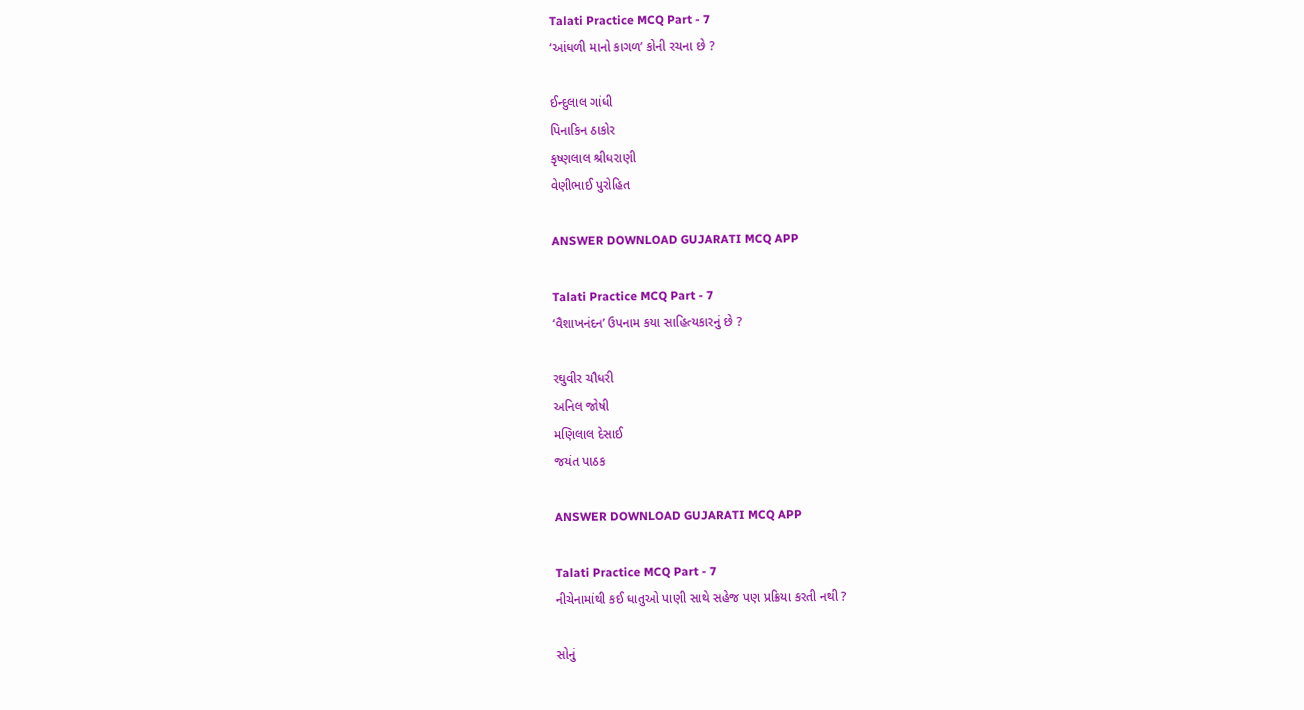Talati Practice MCQ Part - 7
‘આંધળી માનો કાગળ’ કોની રચના છે ?

ઈન્દુલાલ ગાંધી
પિનાકિન ઠાકોર
કૃષ્ણલાલ શ્રીધરાણી
વેણીભાઈ પુરોહિત

ANSWER DOWNLOAD GUJARATI MCQ APP

Talati Practice MCQ Part - 7
‘વૈશાખનંદન’ ઉપનામ કયા સાહિત્યકારનું છે ?

રઘુવીર ચૌધરી
અનિલ જોષી
મણિલાલ દેસાઈ
જયંત પાઠક

ANSWER DOWNLOAD GUJARATI MCQ APP

Talati Practice MCQ Part - 7
નીચેનામાંથી કઈ ધાતુઓ પાણી સાથે સહેજ પણ પ્રક્રિયા કરતી નથી ?

સોનું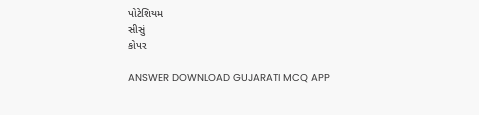પોટેશિયમ
સીસું
કોપર

ANSWER DOWNLOAD GUJARATI MCQ APP